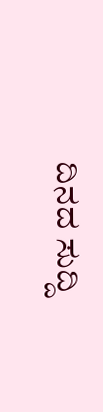ದಿನದ ಸುದ್ದಿ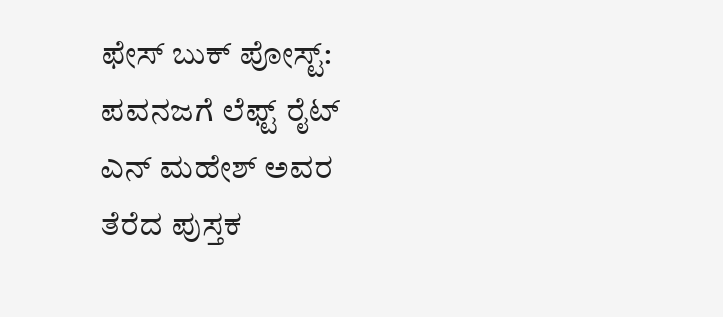ಫೇಸ್ ಬುಕ್ ಪೋಸ್ಟ್: ಪವನಜಗೆ ಲೆಫ್ಟ್ ರೈಟ್
ಎನ್ ಮಹೇಶ್ ಅವರ ತೆರೆದ ಪುಸ್ತಕ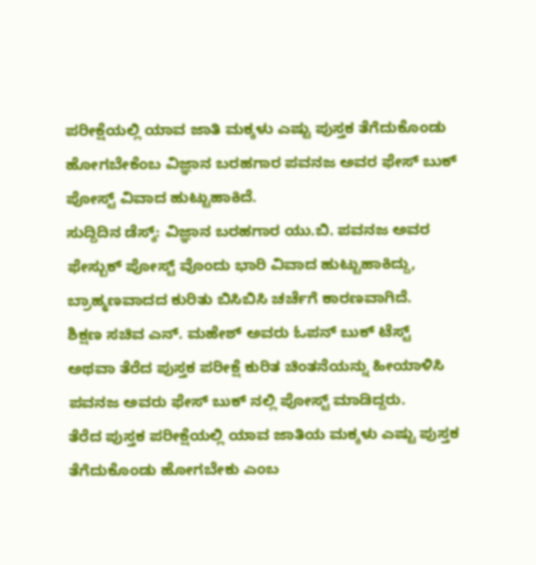ಪರೀಕ್ಷೆಯಲ್ಲಿ ಯಾವ ಜಾತಿ ಮಕ್ಕಳು ಎಷ್ಟು ಪುಸ್ತಕ ತೆಗೆದುಕೊಂಡು ಹೋಗಬೇಕೆಂಬ ವಿಜ್ಞಾನ ಬರಹಗಾರ ಪವನಜ ಅವರ ಫೇಸ್ ಬುಕ್ ಪೋಸ್ಟ್ ವಿವಾದ ಹುಟ್ಟುಹಾಕಿದೆ.
ಸುದ್ದಿದಿನ ಡೆಸ್ಕ್: ವಿಜ್ಞಾನ ಬರಹಗಾರ ಯು.ಬಿ. ಪವನಜ ಅವರ ಫೇಸ್ಬುಕ್ ಪೋಸ್ಟ್ ವೊಂದು ಭಾರಿ ವಿವಾದ ಹುಟ್ಟುಹಾಕಿದ್ದು, ಬ್ರಾಹ್ಮಣವಾದದ ಕುರಿತು ಬಿಸಿಬಿಸಿ ಚರ್ಚೆಗೆ ಕಾರಣವಾಗಿದೆ.
ಶಿಕ್ಷಣ ಸಚಿವ ಎನ್. ಮಹೇಶ್ ಅವರು ಓಪನ್ ಬುಕ್ ಟೆಸ್ಟ್ ಅಥವಾ ತೆರೆದ ಪುಸ್ತಕ ಪರೀಕ್ಷೆ ಕುರಿತ ಚಿಂತನೆಯನ್ನು ಹೀಯಾಳಿಸಿ ಪವನಜ ಅವರು ಫೇಸ್ ಬುಕ್ ನಲ್ಲಿ ಪೋಸ್ಟ್ ಮಾಡಿದ್ದರು.
ತೆರೆದ ಪುಸ್ತಕ ಪರೀಕ್ಷೆಯಲ್ಲಿ ಯಾವ ಜಾತಿಯ ಮಕ್ಕಳು ಎಷ್ಟು ಪುಸ್ತಕ ತೆಗೆದುಕೊಂಡು ಹೋಗಬೇಕು ಎಂಬ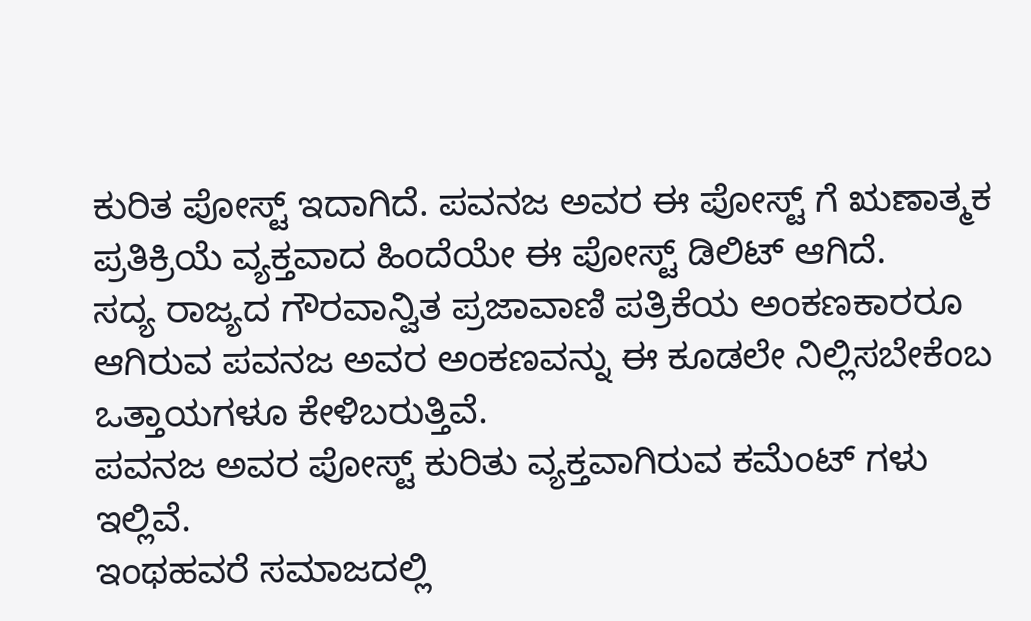ಕುರಿತ ಪೋಸ್ಟ್ ಇದಾಗಿದೆ. ಪವನಜ ಅವರ ಈ ಪೋಸ್ಟ್ ಗೆ ಋಣಾತ್ಮಕ ಪ್ರತಿಕ್ರಿಯೆ ವ್ಯಕ್ತವಾದ ಹಿಂದೆಯೇ ಈ ಪೋಸ್ಟ್ ಡಿಲಿಟ್ ಆಗಿದೆ.
ಸದ್ಯ ರಾಜ್ಯದ ಗೌರವಾನ್ವಿತ ಪ್ರಜಾವಾಣಿ ಪತ್ರಿಕೆಯ ಅಂಕಣಕಾರರೂ ಆಗಿರುವ ಪವನಜ ಅವರ ಅಂಕಣವನ್ನು ಈ ಕೂಡಲೇ ನಿಲ್ಲಿಸಬೇಕೆಂಬ ಒತ್ತಾಯಗಳೂ ಕೇಳಿಬರುತ್ತಿವೆ.
ಪವನಜ ಅವರ ಪೋಸ್ಟ್ ಕುರಿತು ವ್ಯಕ್ತವಾಗಿರುವ ಕಮೆಂಟ್ ಗಳು ಇಲ್ಲಿವೆ.
ಇಂಥಹವರೆ ಸಮಾಜದಲ್ಲಿ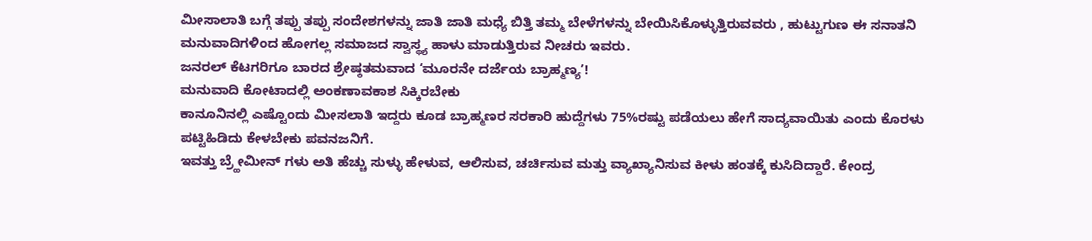ಮೀಸಾಲಾತಿ ಬಗ್ಗೆ ತಪ್ಪು ತಪ್ಪು ಸಂದೇಶಗಳನ್ನು ಜಾತಿ ಜಾತಿ ಮಧ್ಯೆ ಬಿತ್ತಿ ತಮ್ಮ ಬೇಳೆಗಳನ್ನು ಬೇಯಿಸಿಕೊಳ್ಳುತ್ತಿರುವವರು , ಹುಟ್ಟುಗುಣ ಈ ಸನಾತನಿ ಮನುವಾದಿಗಳಿಂದ ಹೋಗಲ್ಲ ಸಮಾಜದ ಸ್ವಾಸ್ಥ್ಯ ಹಾಳು ಮಾಡುತ್ತಿರುವ ನೀಚರು ಇವರು.
ಜನರಲ್ ಕೆಟಗರಿಗೂ ಬಾರದ ಶ್ರೇಷ್ಠತಮವಾದ ‘ಮೂರನೇ ದರ್ಜೆಯ ಬ್ರಾಹ್ಮಣ್ಯ’!
ಮನುವಾದಿ ಕೋಟಾದಲ್ಲಿ ಅಂಕಣಾವಕಾಶ ಸಿಕ್ಕಿರಬೇಕು
ಕಾನೂನಿನಲ್ಲಿ ಎಷ್ಟೊಂದು ಮೀಸಲಾತಿ ಇದ್ದರು ಕೂಡ ಬ್ರಾಹ್ಮಣರ ಸರಕಾರಿ ಹುದ್ದೆಗಳು 75%ರಷ್ಟು ಪಡೆಯಲು ಹೇಗೆ ಸಾದ್ಯವಾಯಿತು ಎಂದು ಕೊರಳು ಪಟ್ಟಿಹಿಡಿದು ಕೇಳಬೇಕು ಪವನಜನಿಗೆ.
ಇವತ್ತು ಬ್ರ್ಹೇಮೀನ್ ಗಳು ಅತಿ ಹೆಚ್ಚು ಸುಳ್ಳು ಹೇಳುವ, ಆಲಿಸುವ, ಚರ್ಚಿಸುವ ಮತ್ತು ವ್ಯಾಖ್ಯಾನಿಸುವ ಕೀಳು ಹಂತಕ್ಕೆ ಕುಸಿದಿದ್ದಾರೆ. ಕೇಂದ್ರ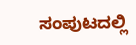ಸಂಪುಟದಲ್ಲಿ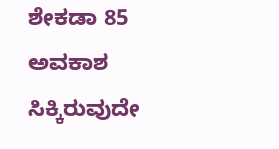ಶೇಕಡಾ 85 ಅವಕಾಶ ಸಿಕ್ಕಿರುವುದೇ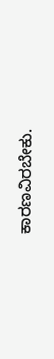ಕಾರಣವಿರಬೇಕು.